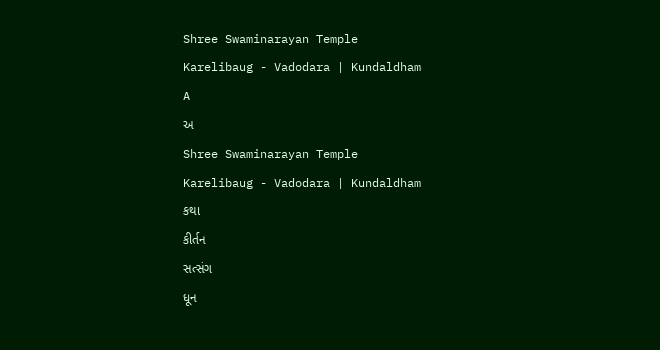Shree Swaminarayan Temple
Karelibaug - Vadodara | Kundaldham
A
અ
Shree Swaminarayan Temple
Karelibaug - Vadodara | Kundaldham
કથા
કીર્તન
સત્સંગ
ધૂન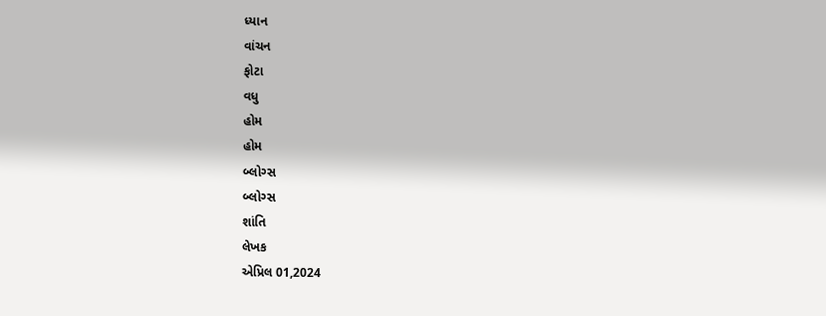ધ્યાન
વાંચન
ફોટા
વધુ
હોમ
હોમ
બ્લોગ્સ
બ્લોગ્સ
શાંતિ
લેખક
એપ્રિલ 01,2024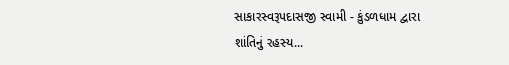સાકારસ્વરૂપદાસજી સ્વામી - કુંડળધામ દ્વારા
શાંતિનું રહસ્ય...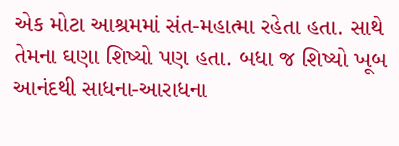એક મોટા આશ્રમમાં સંત-મહાત્મા રહેતા હતા. સાથે તેમના ઘણા શિષ્યો પણ હતા. બધા જ શિષ્યો ખૂબ આનંદથી સાધના-આરાધના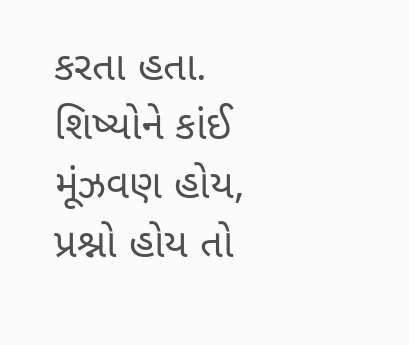કરતા હતા. શિષ્યોને કાંઈ મૂંઝવણ હોય, પ્રશ્નો હોય તો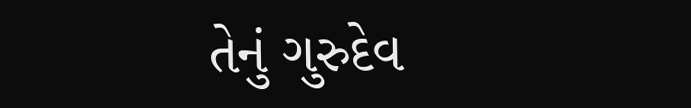તેનું ગુરુદેવ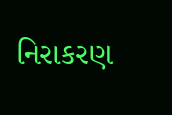નિરાકરણ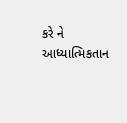કરે ને આધ્યાત્મિકતાન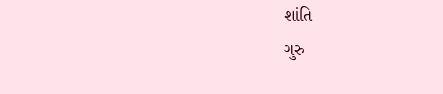શાંતિ
ગુરુ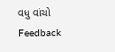વધુ વાંચો
Feedback